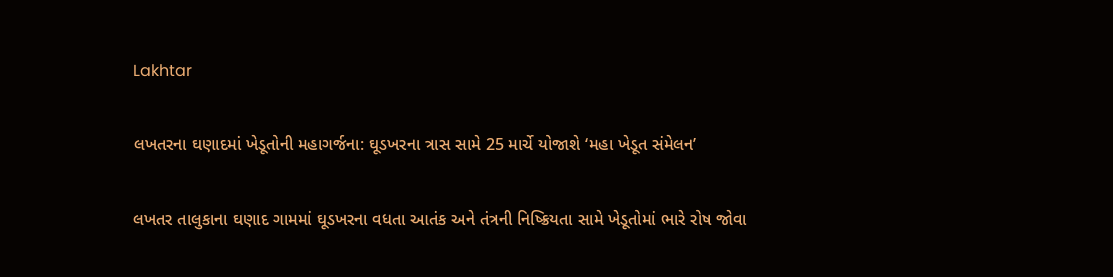Lakhtar

લખતરના ઘણાદમાં ખેડૂતોની મહાગર્જના: ઘૂડખરના ત્રાસ સામે 25 માર્ચે યોજાશે ‘મહા ખેડૂત સંમેલન’

લખતર તાલુકાના ઘણાદ ગામમાં ઘૂડખરના વધતા આતંક અને તંત્રની નિષ્ક્રિયતા સામે ખેડૂતોમાં ભારે રોષ જોવા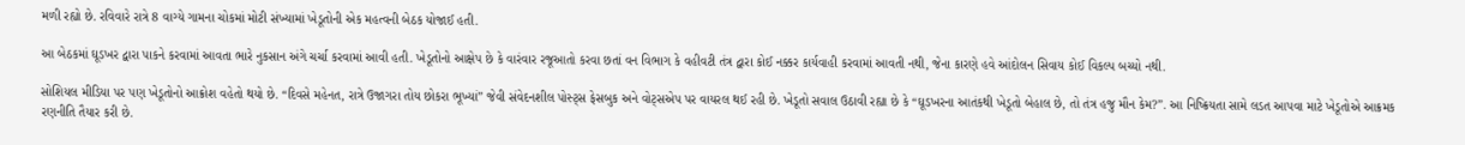મળી રહ્યો છે. રવિવારે રાત્રે 8 વાગ્યે ગામના ચોકમાં મોટી સંખ્યામાં ખેડૂતોની એક મહત્વની બેઠક યોજાઈ હતી.

આ બેઠકમાં ઘૂડખર દ્વારા પાકને કરવામાં આવતા ભારે નુકસાન અંગે ચર્ચા કરવામાં આવી હતી. ખેડૂતોનો આક્ષેપ છે કે વારંવાર રજૂઆતો કરવા છતાં વન વિભાગ કે વહીવટી તંત્ર દ્વારા કોઈ નક્કર કાર્યવાહી કરવામાં આવતી નથી, જેના કારણે હવે આંદોલન સિવાય કોઈ વિકલ્પ બચ્યો નથી.

સોશિયલ મીડિયા પર પણ ખેડૂતોનો આક્રોશ વહેતો થયો છે. “દિવસે મહેનત, રાત્રે ઉજાગરા તોય છોકરા ભૂખ્યાં” જેવી સંવેદનશીલ પોસ્ટ્સ ફેસબુક અને વોટ્સએપ પર વાયરલ થઈ રહી છે. ખેડૂતો સવાલ ઉઠાવી રહ્યા છે કે “ઘૂડખરના આતંકથી ખેડૂતો બેહાલ છે, તો તંત્ર હજુ મૌન કેમ?”. આ નિષ્ક્રિયતા સામે લડત આપવા માટે ખેડૂતોએ આક્રમક રણનીતિ તૈયાર કરી છે.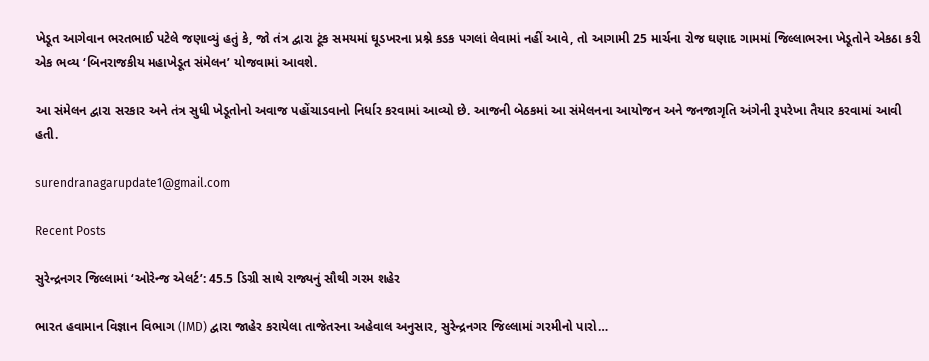ખેડૂત આગેવાન ભરતભાઈ પટેલે જણાવ્યું હતું કે, જો તંત્ર દ્વારા ટૂંક સમયમાં ઘૂડખરના પ્રશ્ને કડક પગલાં લેવામાં નહીં આવે, તો આગામી 25 માર્ચના રોજ ઘણાદ ગામમાં જિલ્લાભરના ખેડૂતોને એકઠા કરી એક ભવ્ય ‘બિનરાજકીય મહાખેડૂત સંમેલન’ યોજવામાં આવશે.

આ સંમેલન દ્વારા સરકાર અને તંત્ર સુધી ખેડૂતોનો અવાજ પહોંચાડવાનો નિર્ધાર કરવામાં આવ્યો છે. આજની બેઠકમાં આ સંમેલનના આયોજન અને જનજાગૃતિ અંગેની રૂપરેખા તૈયાર કરવામાં આવી હતી.

surendranagarupdate1@gmail.com

Recent Posts

સુરેન્દ્રનગર જિલ્લામાં ‘ઓરેન્જ એલર્ટ’: 45.5 ડિગ્રી સાથે રાજ્યનું સૌથી ગરમ શહેર

ભારત હવામાન વિજ્ઞાન વિભાગ (IMD) દ્વારા જાહેર કરાયેલા તાજેતરના અહેવાલ અનુસાર, સુરેન્દ્રનગર જિલ્લામાં ગરમીનો પારો…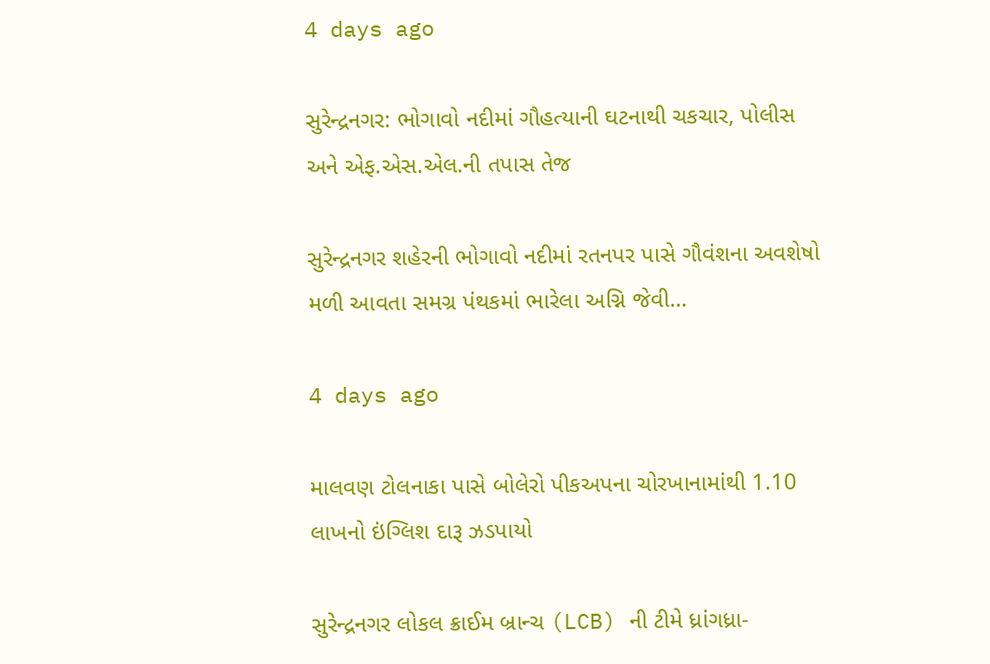4 days ago

સુરેન્દ્રનગર: ભોગાવો નદીમાં ગૌહત્યાની ઘટનાથી ચકચાર, પોલીસ અને એફ.એસ.એલ.ની તપાસ તેજ

સુરેન્દ્રનગર શહેરની ભોગાવો નદીમાં રતનપર પાસે ગૌવંશના અવશેષો મળી આવતા સમગ્ર પંથકમાં ભારેલા અગ્નિ જેવી…

4 days ago

માલવણ ટોલનાકા પાસે બોલેરો પીકઅપના ચોરખાનામાંથી 1.10 લાખનો ઇંગ્લિશ દારૂ ઝડપાયો

સુરેન્દ્રનગર લોકલ ક્રાઈમ બ્રાન્ચ (LCB) ની ટીમે ધ્રાંગધ્રા-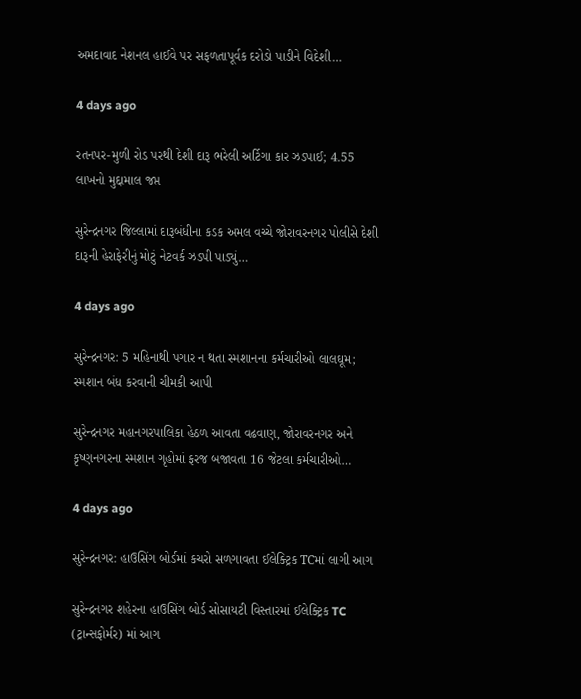અમદાવાદ નેશનલ હાઈવે પર સફળતાપૂર્વક દરોડો પાડીને વિદેશી…

4 days ago

રતનપર-મુળી રોડ પરથી દેશી દારૂ ભરેલી અર્ટિગા કાર ઝડપાઈ; 4.55 લાખનો મુદ્દામાલ જપ્ત

સુરેન્દ્રનગર જિલ્લામાં દારૂબંધીના કડક અમલ વચ્ચે જોરાવરનગર પોલીસે દેશી દારૂની હેરાફેરીનું મોટું નેટવર્ક ઝડપી પાડ્યું…

4 days ago

સુરેન્દ્રનગર: 5 મહિનાથી પગાર ન થતા સ્મશાનના કર્મચારીઓ લાલઘૂમ;  સ્મશાન બંધ કરવાની ચીમકી આપી

સુરેન્દ્રનગર મહાનગરપાલિકા હેઠળ આવતા વઢવાણ, જોરાવરનગર અને કૃષ્ણનગરના સ્મશાન ગૃહોમાં ફરજ બજાવતા 16 જેટલા કર્મચારીઓ…

4 days ago

સુરેન્દ્રનગર: હાઉસિંગ બોર્ડમાં કચરો સળગાવતા ઈલેક્ટ્રિક TCમાં લાગી આગ

સુરેન્દ્રનગર શહેરના હાઉસિંગ બોર્ડ સોસાયટી વિસ્તારમાં ઈલેક્ટ્રિક TC (ટ્રાન્સફોર્મર) માં આગ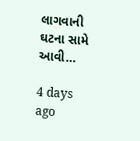લાગવાની ઘટના સામે આવી…

4 days ago